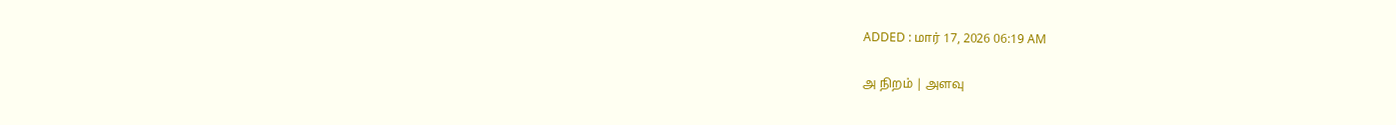ADDED : மார் 17, 2026 06:19 AM

அ நிறம் | அளவு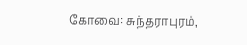கோவை: சுந்தராபுரம்,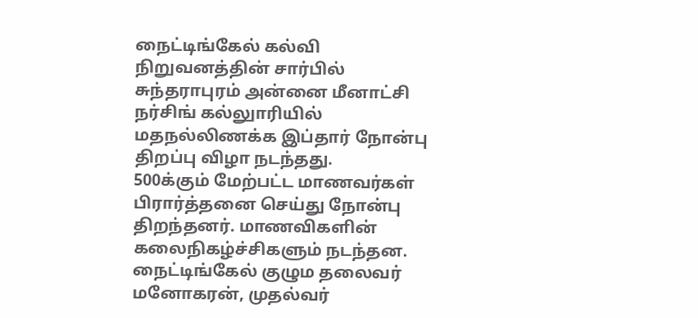நைட்டிங்கேல் கல்வி நிறுவனத்தின் சார்பில் சுந்தராபுரம் அன்னை மீனாட்சி நர்சிங் கல்லுாரியில் மதநல்லிணக்க இப்தார் நோன்பு திறப்பு விழா நடந்தது.
500க்கும் மேற்பட்ட மாணவர்கள் பிரார்த்தனை செய்து நோன்பு திறந்தனர். மாணவிகளின் கலைநிகழ்ச்சிகளும் நடந்தன. நைட்டிங்கேல் குழும தலைவர் மனோகரன், முதல்வர்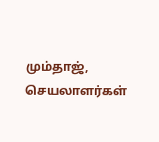மும்தாஜ், செயலாளர்கள்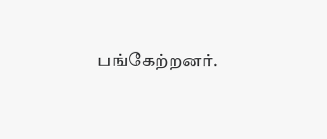பங்கேற்றனர்.